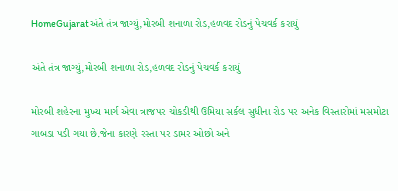HomeGujaratઅંતે તંત્ર જાગ્યું,મોરબી શનાળા રોડ,હળવદ રોડનું પેચવર્ક કરાયું

અંતે તંત્ર જાગ્યું,મોરબી શનાળા રોડ,હળવદ રોડનું પેચવર્ક કરાયું

મોરબી શહેરના મુખ્ય માર્ગ એવા ત્રાજપર ચોકડીથી ઉમિયા સર્કલ સુધીના રોડ પર અનેક વિસ્તારોમાં મસમોટા ગાબડા પડી ગયા છે.જેના કારણે રસ્તા પર ડામર ઓછો અને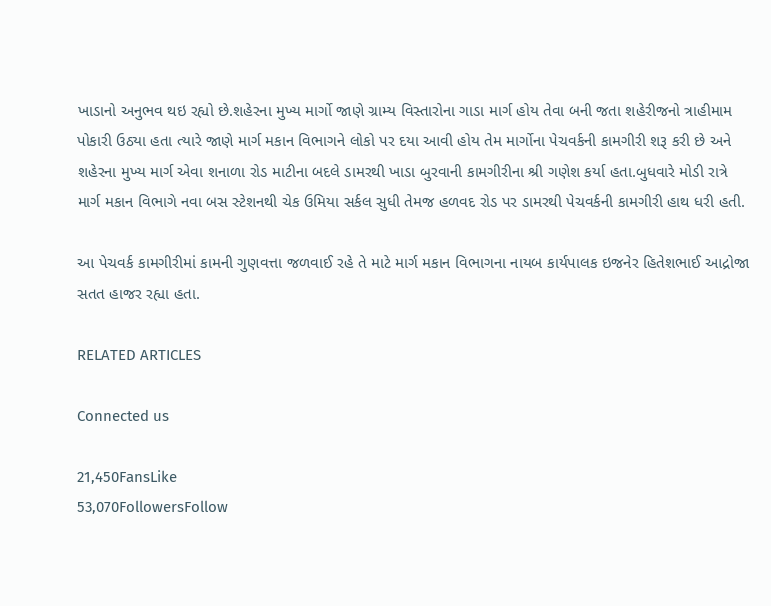ખાડાનો અનુભવ થઇ રહ્યો છે.શહેરના મુખ્ય માર્ગો જાણે ગ્રામ્ય વિસ્તારોના ગાડા માર્ગ હોય તેવા બની જતા શહેરીજનો ત્રાહીમામ પોકારી ઉઠ્યા હતા ત્યારે જાણે માર્ગ મકાન વિભાગને લોકો પર દયા આવી હોય તેમ માર્ગોના પેચવર્કની કામગીરી શરૂ કરી છે અને શહેરના મુખ્ય માર્ગ એવા શનાળા રોડ માટીના બદલે ડામરથી ખાડા બુરવાની કામગીરીના શ્રી ગણેશ કર્યા હતા.બુધવારે મોડી રાત્રે માર્ગ મકાન વિભાગે નવા બસ સ્ટેશનથી ચેક ઉમિયા સર્કલ સુધી તેમજ હળવદ રોડ પર ડામરથી પેચવર્કની કામગીરી હાથ ધરી હતી.

આ પેચવર્ક કામગીરીમાં કામની ગુણવત્તા જળવાઈ રહે તે માટે માર્ગ મકાન વિભાગના નાયબ કાર્યપાલક ઇજનેર હિતેશભાઈ આદ્રોજા સતત હાજર રહ્યા હતા.

RELATED ARTICLES

Connected us

21,450FansLike
53,070FollowersFollow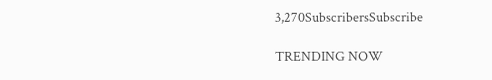3,270SubscribersSubscribe

TRENDING NOW